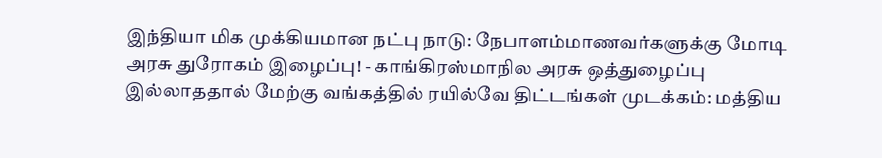இந்தியா மிக முக்கியமான நட்பு நாடு: நேபாளம்மாணவர்களுக்கு மோடி அரசு துரோகம் இழைப்பு! - காங்கிரஸ்மாநில அரசு ஒத்துழைப்பு இல்லாததால் மேற்கு வங்கத்தில் ரயில்வே திட்டங்கள் முடக்கம்: மத்திய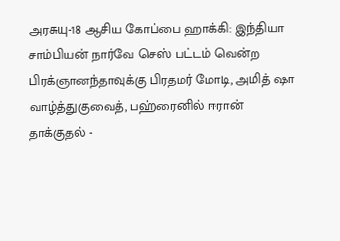அரசுயு-18 ஆசிய கோப்பை ஹாக்கி: இந்தியா சாம்பியன் நார்வே செஸ் பட்டம் வென்ற பிரக்ஞானந்தாவுக்கு பிரதமர் மோடி, அமித் ஷா வாழ்த்துகுவைத், பஹ்ரைனில் ஈரான் தாக்குதல் -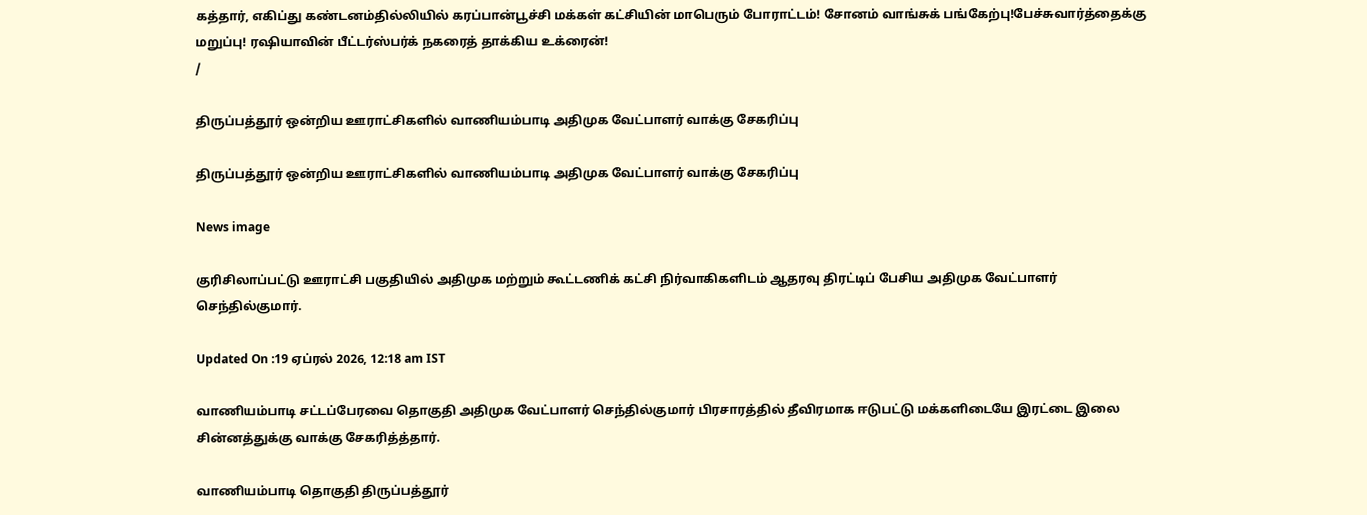கத்தார், எகிப்து கண்டனம்தில்லியில் கரப்பான்பூச்சி மக்கள் கட்சியின் மாபெரும் போராட்டம்! சோனம் வாங்சுக் பங்கேற்பு!பேச்சுவார்த்தைக்கு மறுப்பு! ரஷியாவின் பீட்டர்ஸ்பர்க் நகரைத் தாக்கிய உக்ரைன்!
/

திருப்பத்தூர் ஒன்றிய ஊராட்சிகளில் வாணியம்பாடி அதிமுக வேட்பாளர் வாக்கு சேகரிப்பு

திருப்பத்தூர் ஒன்றிய ஊராட்சிகளில் வாணியம்பாடி அதிமுக வேட்பாளர் வாக்கு சேகரிப்பு

News image

குரிசிலாப்பட்டு ஊராட்சி பகுதியில் அதிமுக மற்றும் கூட்டணிக் கட்சி நிர்வாகிகளிடம் ஆதரவு திரட்டிப் பேசிய அதிமுக வேட்பாளர் செந்தில்குமார்.

Updated On :19 ஏப்ரல் 2026, 12:18 am IST

வாணியம்பாடி சட்டப்பேரவை தொகுதி அதிமுக வேட்பாளர் செந்தில்குமார் பிரசாரத்தில் தீவிரமாக ஈடுபட்டு மக்களிடையே இரட்டை இலை சின்னத்துக்கு வாக்கு சேகரித்த்தார்.

வாணியம்பாடி தொகுதி திருப்பத்தூர்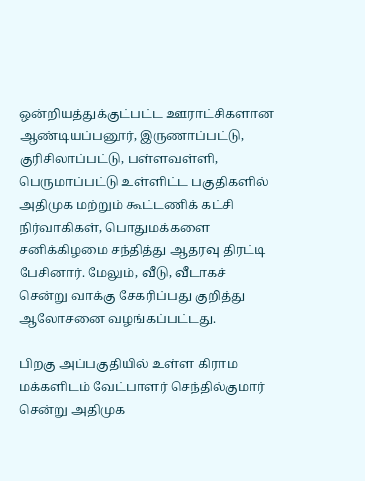ஒன்றியத்துக்குட்பட்ட ஊராட்சிகளான ஆண்டியப்பனூர், இருணாப்பட்டு, குரிசிலாப்பட்டு, பள்ளவள்ளி, பெருமாப்பட்டு உள்ளிட்ட பகுதிகளில் அதிமுக மற்றும் கூட்டணிக் கட்சி நிர்வாகிகள், பொதுமக்களை சனிக்கிழமை சந்தித்து ஆதரவு திரட்டி பேசினார். மேலும், வீடு, வீடாகச் சென்று வாக்கு சேகரிப்பது குறித்து ஆலோசனை வழங்கப்பட்டது.

பிறகு அப்பகுதியில் உள்ள கிராம மக்களிடம் வேட்பாளர் செந்தில்குமார் சென்று அதிமுக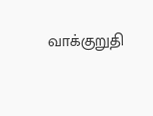வாக்குறுதி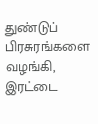துண்டுப் பிரசுரங்களை வழங்கி, இரட்டை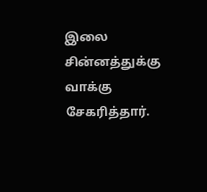இலை சின்னத்துக்கு வாக்கு சேகரித்தார்.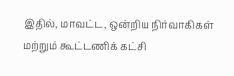இதில், மாவட்ட, ஒன்றிய நிர்வாகிகள் மற்றும் கூட்டணிக் கட்சி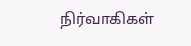நிர்வாகிகள்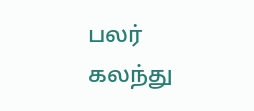பலர் கலந்து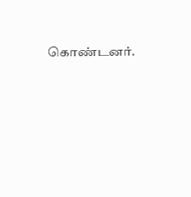கொண்டனர்.